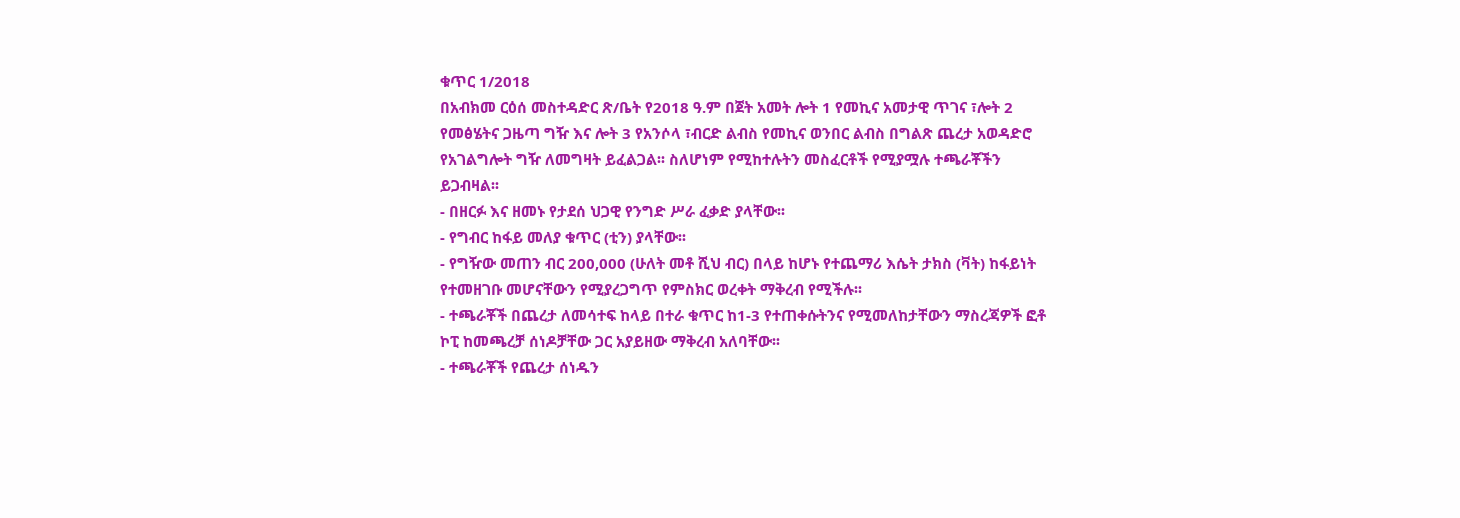ቁጥር 1/2018
በአብክመ ርዕሰ መስተዳድር ጽ/ቤት የ2018 ዓ.ም በጀት አመት ሎት 1 የመኪና አመታዊ ጥገና ፣ሎት 2 የመፅሄትና ጋዜጣ ግዥ እና ሎት 3 የአንሶላ ፣ብርድ ልብስ የመኪና ወንበር ልብስ በግልጽ ጨረታ አወዳድሮ የአገልግሎት ግዥ ለመግዛት ይፈልጋል፡፡ ስለሆነም የሚከተሉትን መስፈርቶች የሚያሟሉ ተጫራቾችን ይጋብዛል፡፡
- በዘርፉ እና ዘመኑ የታደሰ ህጋዊ የንግድ ሥራ ፈቃድ ያላቸው፡፡
- የግብር ከፋይ መለያ ቁጥር (ቲን) ያላቸው፡፡
- የግዥው መጠን ብር 200,000 (ሁለት መቶ ሺህ ብር) በላይ ከሆኑ የተጨማሪ እሴት ታክስ (ቫት) ከፋይነት የተመዘገቡ መሆናቸውን የሚያረጋግጥ የምስክር ወረቀት ማቅረብ የሚችሉ፡፡
- ተጫራቾች በጨረታ ለመሳተፍ ከላይ በተራ ቁጥር ከ1-3 የተጠቀሱትንና የሚመለከታቸውን ማስረጃዎች ፎቶ ኮፒ ከመጫረቻ ሰነዶቻቸው ጋር አያይዘው ማቅረብ አለባቸው፡፡
- ተጫራቾች የጨረታ ሰነዱን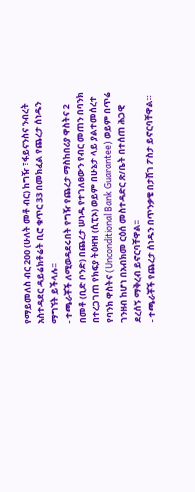የማይመለስ ብር 200 (ሁለት መቶ ብር) ከግዥ ፣ፋይናንስና ንብረት አስተዳደር ዳይሬክቶሬት ቢሮ ቁጥር 33 በመክፈል የጨረታ ሰነዱን ማግኘት ይችላሉ፡፡
- ተጫራቾች ለሚወዳደሩበት የግዥ የጨረታ ማስከበሪያ ዋስትና 2 በመቶ (ቢድ ቦንድ) በጨረታ ሠነዱ የተገለፀውን የብር መጠን በባንክ በተረጋገጠ የክፍያ ትዕዛዝ (ሲፒኦ) ወይም በሁኔታ ላይ ያልተመሰረተ የባንክ ዋስትና (Unconditional Bank Guarantee) ወይም በጥሬ ገንዘብ ከሆነ በአብክመ ርዕሰ መስተዳድር ጽ/ቤት በተሰጠ ሕጋዊ ደረሰኝ ማቅረብ ይኖርባቸዋል፡፡
- ተጫራቾች የጨረታ ሰነዱን በጥንቃቄ በታሸገ ፖስታ ይኖርባቸዋል።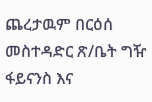ጨረታዉም በርዕሰ መስተዳድር ጽ/ቤት ግዥ ፋይናንስ እና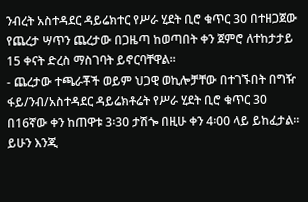ንብረት አስተዳደር ዳይሬክተር የሥራ ሂደት ቢሮ ቁጥር 30 በተዘጋጀው የጨረታ ሣጥን ጨረታው በጋዜጣ ከወጣበት ቀን ጀምሮ ለተከታታይ 15 ቀናት ድረስ ማስገባት ይኖርባቸዋል፡፡
- ጨረታው ተጫራቾች ወይም ህጋዊ ወኪሎቻቸው በተገኙበት በግዥ ፋይ/ንብ/አስተዳደር ዳይሬክቶሬት የሥራ ሂደት ቢሮ ቁጥር 30 በ16ኛው ቀን ከጠዋቱ 3፡30 ታሽጐ በዚሁ ቀን 4፡00 ላይ ይከፈታል፡፡ ይሁን እንጂ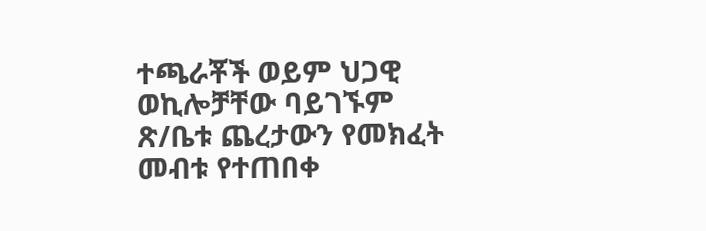ተጫራቾች ወይም ህጋዊ ወኪሎቻቸው ባይገኙም ጽ/ቤቱ ጨረታውን የመክፈት መብቱ የተጠበቀ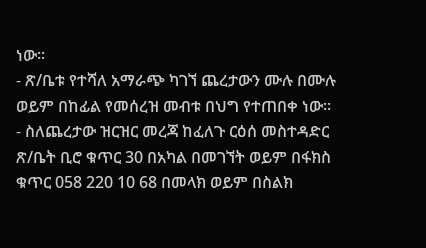ነው፡፡
- ጽ/ቤቱ የተሻለ አማራጭ ካገኘ ጨረታውን ሙሉ በሙሉ ወይም በከፊል የመሰረዝ መብቱ በህግ የተጠበቀ ነው፡፡
- ስለጨረታው ዝርዝር መረጃ ከፈለጉ ርዕሰ መስተዳድር ጽ/ቤት ቢሮ ቁጥር 30 በአካል በመገኘት ወይም በፋክስ ቁጥር 058 220 10 68 በመላክ ወይም በስልክ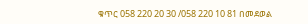ቁጥር 058 220 20 30 /058 220 10 81 በመደወል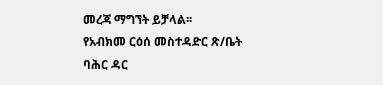መረጃ ማግኘት ይቻላል፡፡
የአብክመ ርዕሰ መስተዳድር ጽ/ቤት
ባሕር ዳር